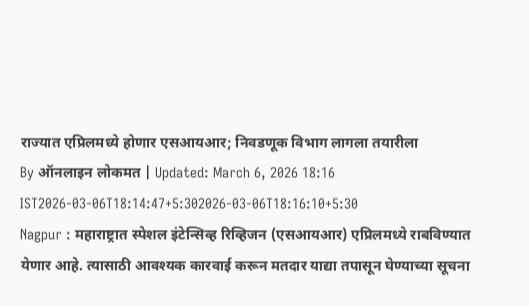राज्यात एप्रिलमध्ये होणार एसआयआर; निवडणूक विभाग लागला तयारीला
By ऑनलाइन लोकमत | Updated: March 6, 2026 18:16 IST2026-03-06T18:14:47+5:302026-03-06T18:16:10+5:30
Nagpur : महाराष्ट्रात स्पेशल इंटेन्सिव्ह रिव्हिजन (एसआयआर) एप्रिलमध्ये राबविण्यात येणार आहे. त्यासाठी आवश्यक कारवाई करून मतदार याद्या तपासून घेण्याच्या सूचना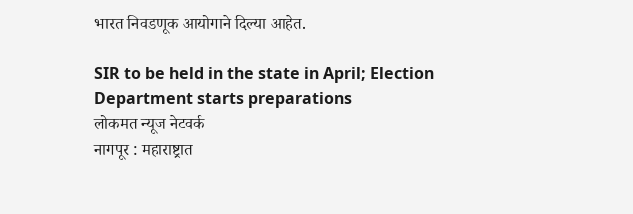भारत निवडणूक आयोगाने दिल्या आहेत.

SIR to be held in the state in April; Election Department starts preparations
लोकमत न्यूज नेटवर्क
नागपूर : महाराष्ट्रात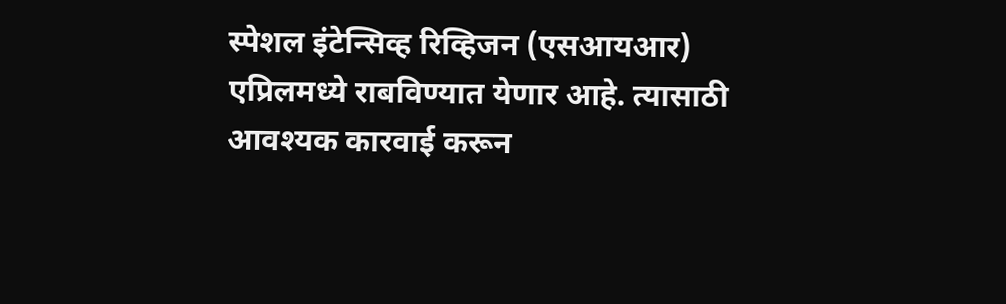स्पेशल इंटेन्सिव्ह रिव्हिजन (एसआयआर) एप्रिलमध्ये राबविण्यात येणार आहे. त्यासाठी आवश्यक कारवाई करून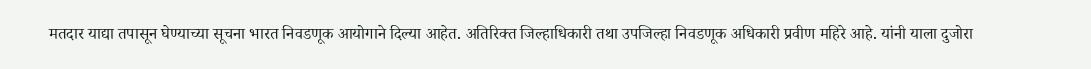मतदार याद्या तपासून घेण्याच्या सूचना भारत निवडणूक आयोगाने दिल्या आहेत. अतिरिक्त जिल्हाधिकारी तथा उपजिल्हा निवडणूक अधिकारी प्रवीण महिरे आहे. यांनी याला दुजोरा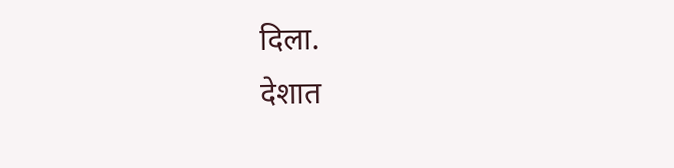दिला.
देशात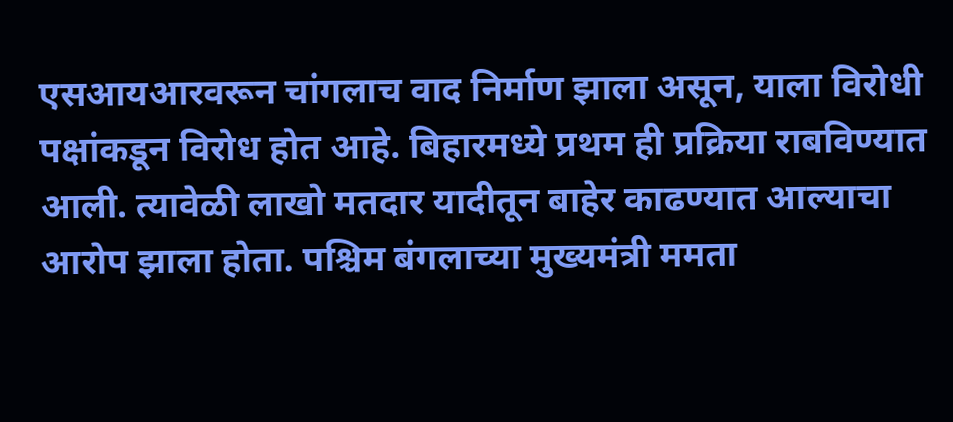एसआयआरवरून चांगलाच वाद निर्माण झाला असून, याला विरोधी पक्षांकडून विरोध होत आहे. बिहारमध्ये प्रथम ही प्रक्रिया राबविण्यात आली. त्यावेळी लाखो मतदार यादीतून बाहेर काढण्यात आल्याचा आरोप झाला होता. पश्चिम बंगलाच्या मुख्यमंत्री ममता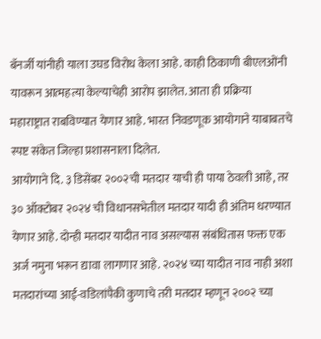बॅनर्जी यांनीही याला उघड विरोध केला आहे. काही ठिकाणी बीएलओंनी यावरून आत्महत्या केल्याचेही आरोप झालेत. आता ही प्रक्रिया महाराष्ट्रात राबविण्यात येणार आहे. भारत निवडणूक आयोगाने याबाबतचे स्पष्ट संकेत जिल्हा प्रशासनाला दिलेत.
आयोगाने दि. ३ डिसेंबर २००२ची मतदार याची ही पाया ठेवली आहे, तर ३० ऑक्टोबर २०२४ ची विधानसभेतील मतदार यादी ही अंतिम धरण्यात येणार आहे. दोन्ही मतदार यादीत नाव असल्यास संबंधितास फक्त एक अर्ज नमुना भरून द्यावा लागणार आहे. २०२४ च्या यादीत नाव नाही अशा मतदारांच्या आई-वडिलांपैकी कुणाचे तरी मतदार म्हणून २००२ च्या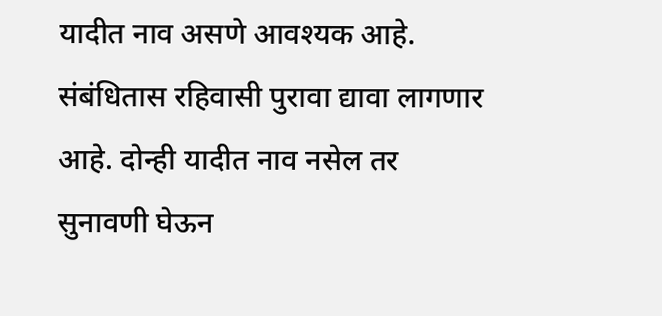यादीत नाव असणे आवश्यक आहे. संबंधितास रहिवासी पुरावा द्यावा लागणार आहे. दोन्ही यादीत नाव नसेल तर सुनावणी घेऊन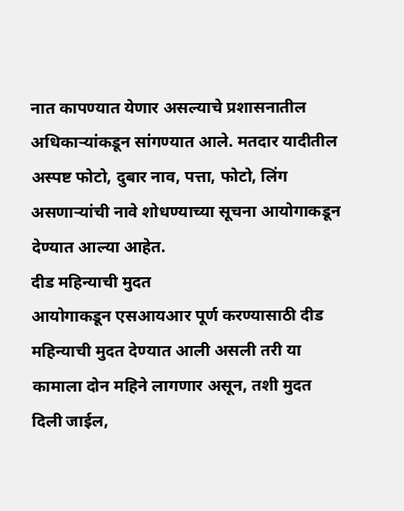नात कापण्यात येणार असल्याचे प्रशासनातील अधिकाऱ्यांकडून सांगण्यात आले. मतदार यादीतील अस्पष्ट फोटो, दुबार नाव, पत्ता, फोटो, लिंग असणाऱ्यांची नावे शोधण्याच्या सूचना आयोगाकडून देण्यात आल्या आहेत.
दीड महिन्याची मुदत
आयोगाकडून एसआयआर पूर्ण करण्यासाठी दीड महिन्याची मुदत देण्यात आली असली तरी या कामाला दोन महिने लागणार असून, तशी मुदत दिली जाईल,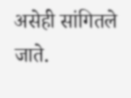असेही सांगितले जाते.